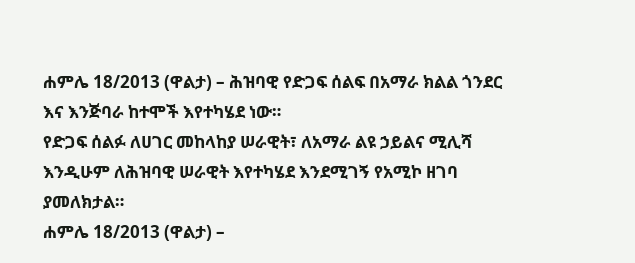ሐምሌ 18/2013 (ዋልታ) – ሕዝባዊ የድጋፍ ሰልፍ በአማራ ክልል ጎንደር እና እንጅባራ ከተሞች እየተካሄደ ነው።
የድጋፍ ሰልፉ ለሀገር መከላከያ ሠራዊት፣ ለአማራ ልዩ ኃይልና ሚሊሻ እንዲሁም ለሕዝባዊ ሠራዊት እየተካሄደ እንደሚገኝ የአሚኮ ዘገባ ያመለክታል።
ሐምሌ 18/2013 (ዋልታ) –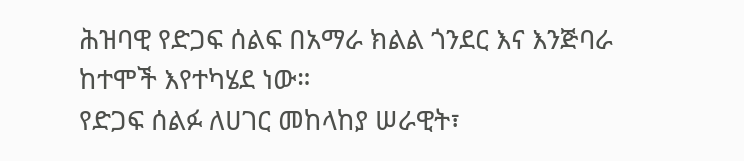ሕዝባዊ የድጋፍ ሰልፍ በአማራ ክልል ጎንደር እና እንጅባራ ከተሞች እየተካሄደ ነው።
የድጋፍ ሰልፉ ለሀገር መከላከያ ሠራዊት፣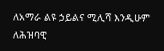ለአማራ ልዩ ኃይልና ሚሊሻ እንዲሁም ለሕዝባዊ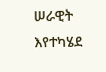ሠራዊት እየተካሄደ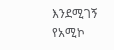እንደሚገኝ የአሚኮ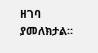ዘገባ ያመለክታል።